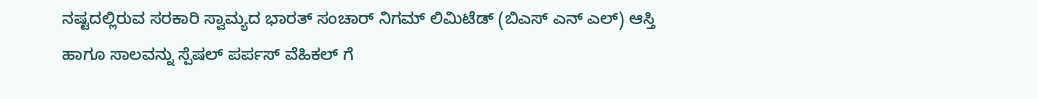ನಷ್ಟದಲ್ಲಿರುವ ಸರಕಾರಿ ಸ್ವಾಮ್ಯದ ಭಾರತ್ ಸಂಚಾರ್ ನಿಗಮ್ ಲಿಮಿಟೆಡ್ (ಬಿಎಸ್ ಎನ್ ಎಲ್) ಆಸ್ತಿ ಹಾಗೂ ಸಾಲವನ್ನು ಸ್ಪೆಷಲ್ ಪರ್ಪಸ್ ವೆಹಿಕಲ್ ಗೆ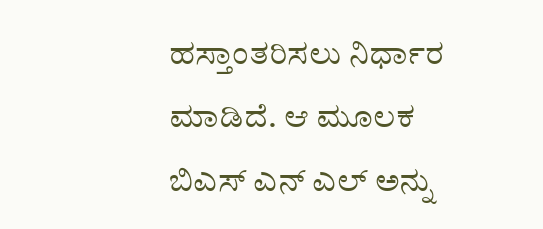ಹಸ್ತಾಂತರಿಸಲು ನಿರ್ಧಾರ ಮಾಡಿದೆ. ಆ ಮೂಲಕ ಬಿಎಸ್ ಎನ್ ಎಲ್ ಅನ್ನು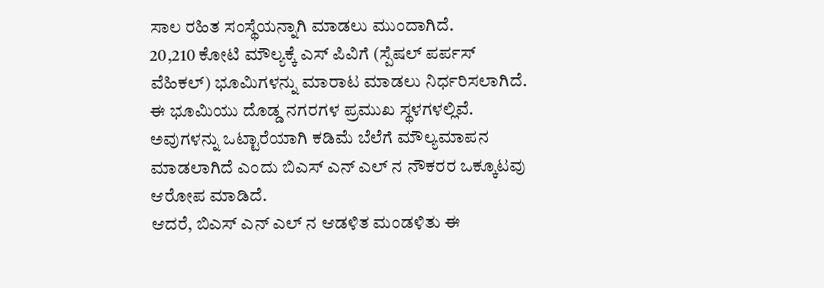ಸಾಲ ರಹಿತ ಸಂಸ್ಥೆಯನ್ನಾಗಿ ಮಾಡಲು ಮುಂದಾಗಿದೆ.
20,210 ಕೋಟಿ ಮೌಲ್ಯಕ್ಕೆ ಎಸ್ ಪಿವಿಗೆ (ಸ್ಪೆಷಲ್ ಪರ್ಪಸ್ ವೆಹಿಕಲ್) ಭೂಮಿಗಳನ್ನು ಮಾರಾಟ ಮಾಡಲು ನಿರ್ಧರಿಸಲಾಗಿದೆ. ಈ ಭೂಮಿಯು ದೊಡ್ಡ ನಗರಗಳ ಪ್ರಮುಖ ಸ್ಥಳಗಳಲ್ಲಿವೆ. ಅವುಗಳನ್ನು ಒಟ್ಟಾರೆಯಾಗಿ ಕಡಿಮೆ ಬೆಲೆಗೆ ಮೌಲ್ಯಮಾಪನ ಮಾಡಲಾಗಿದೆ ಎಂದು ಬಿಎಸ್ ಎನ್ ಎಲ್ ನ ನೌಕರರ ಒಕ್ಕೂಟವು ಆರೋಪ ಮಾಡಿದೆ.
ಆದರೆ, ಬಿಎಸ್ ಎನ್ ಎಲ್ ನ ಆಡಳಿತ ಮಂಡಳಿತು ಈ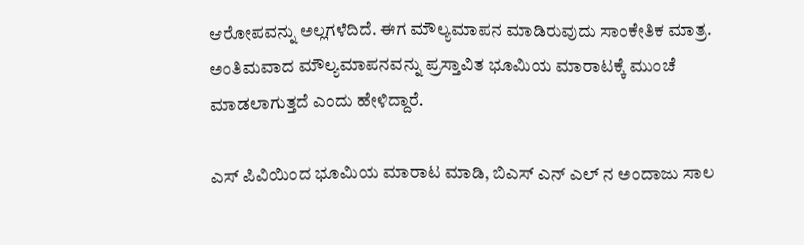ಆರೋಪವನ್ನು ಅಲ್ಲಗಳೆದಿದೆ. ಈಗ ಮೌಲ್ಯಮಾಪನ ಮಾಡಿರುವುದು ಸಾಂಕೇತಿಕ ಮಾತ್ರ. ಅಂತಿಮವಾದ ಮೌಲ್ಯಮಾಪನವನ್ನು ಪ್ರಸ್ತಾವಿತ ಭೂಮಿಯ ಮಾರಾಟಕ್ಕೆ ಮುಂಚೆ ಮಾಡಲಾಗುತ್ತದೆ ಎಂದು ಹೇಳಿದ್ದಾರೆ.

ಎಸ್ ಪಿವಿಯಿಂದ ಭೂಮಿಯ ಮಾರಾಟ ಮಾಡಿ, ಬಿಎಸ್ ಎನ್ ಎಲ್ ನ ಅಂದಾಜು ಸಾಲ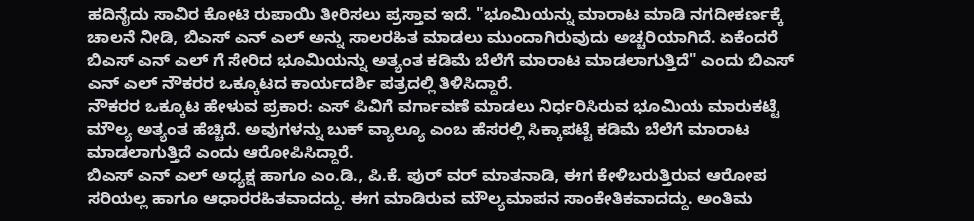ಹದಿನೈದು ಸಾವಿರ ಕೋಟಿ ರುಪಾಯಿ ತೀರಿಸಲು ಪ್ರಸ್ತಾವ ಇದೆ. "ಭೂಮಿಯನ್ನು ಮಾರಾಟ ಮಾಡಿ ನಗದೀಕರ್ಣಕ್ಕೆ ಚಾಲನೆ ನೀಡಿ, ಬಿಎಸ್ ಎನ್ ಎಲ್ ಅನ್ನು ಸಾಲರಹಿತ ಮಾಡಲು ಮುಂದಾಗಿರುವುದು ಅಚ್ಚರಿಯಾಗಿದೆ. ಏಕೆಂದರೆ ಬಿಎಸ್ ಎನ್ ಎಲ್ ಗೆ ಸೇರಿದ ಭೂಮಿಯನ್ನು ಅತ್ಯಂತ ಕಡಿಮೆ ಬೆಲೆಗೆ ಮಾರಾಟ ಮಾಡಲಾಗುತ್ತಿದೆ" ಎಂದು ಬಿಎಸ್ ಎನ್ ಎಲ್ ನೌಕರರ ಒಕ್ಕೂಟದ ಕಾರ್ಯದರ್ಶಿ ಪತ್ರದಲ್ಲಿ ತಿಳಿಸಿದ್ದಾರೆ.
ನೌಕರರ ಒಕ್ಕೂಟ ಹೇಳುವ ಪ್ರಕಾರ: ಎಸ್ ಪಿವಿಗೆ ವರ್ಗಾವಣೆ ಮಾಡಲು ನಿರ್ಧರಿಸಿರುವ ಭೂಮಿಯ ಮಾರುಕಟ್ಟೆ ಮೌಲ್ಯ ಅತ್ಯಂತ ಹೆಚ್ಚಿದೆ. ಅವುಗಳನ್ನು ಬುಕ್ ವ್ಯಾಲ್ಯೂ ಎಂಬ ಹೆಸರಲ್ಲಿ ಸಿಕ್ಕಾಪಟ್ಟೆ ಕಡಿಮೆ ಬೆಲೆಗೆ ಮಾರಾಟ ಮಾಡಲಾಗುತ್ತಿದೆ ಎಂದು ಆರೋಪಿಸಿದ್ದಾರೆ.
ಬಿಎಸ್ ಎನ್ ಎಲ್ ಅಧ್ಯಕ್ಷ ಹಾಗೂ ಎಂ.ಡಿ., ಪಿ.ಕೆ. ಪುರ್ ವರ್ ಮಾತನಾಡಿ, ಈಗ ಕೇಳಿಬರುತ್ತಿರುವ ಆರೋಪ ಸರಿಯಲ್ಲ ಹಾಗೂ ಆಧಾರರಹಿತವಾದದ್ದು. ಈಗ ಮಾಡಿರುವ ಮೌಲ್ಯಮಾಪನ ಸಾಂಕೇತಿಕವಾದದ್ದು. ಅಂತಿಮ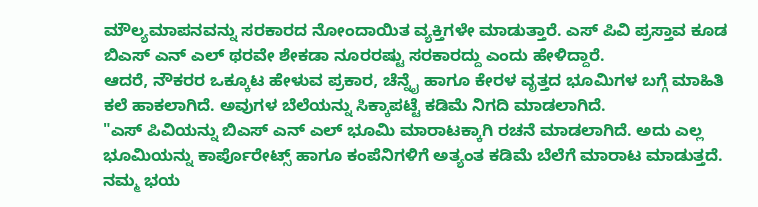ಮೌಲ್ಯಮಾಪನವನ್ನು ಸರಕಾರದ ನೋಂದಾಯಿತ ವ್ಯಕ್ತಿಗಳೇ ಮಾಡುತ್ತಾರೆ. ಎಸ್ ಪಿವಿ ಪ್ರಸ್ತಾವ ಕೂಡ ಬಿಎಸ್ ಎನ್ ಎಲ್ ಥರವೇ ಶೇಕಡಾ ನೂರರಷ್ಟು ಸರಕಾರದ್ದು ಎಂದು ಹೇಳಿದ್ದಾರೆ.
ಆದರೆ, ನೌಕರರ ಒಕ್ಕೂಟ ಹೇಳುವ ಪ್ರಕಾರ, ಚೆನ್ನೈ ಹಾಗೂ ಕೇರಳ ವೃತ್ತದ ಭೂಮಿಗಳ ಬಗ್ಗೆ ಮಾಹಿತಿ ಕಲೆ ಹಾಕಲಾಗಿದೆ. ಅವುಗಳ ಬೆಲೆಯನ್ನು ಸಿಕ್ಕಾಪಟ್ಟೆ ಕಡಿಮೆ ನಿಗದಿ ಮಾಡಲಾಗಿದೆ.
"ಎಸ್ ಪಿವಿಯನ್ನು ಬಿಎಸ್ ಎನ್ ಎಲ್ ಭೂಮಿ ಮಾರಾಟಕ್ಕಾಗಿ ರಚನೆ ಮಾಡಲಾಗಿದೆ. ಅದು ಎಲ್ಲ ಭೂಮಿಯನ್ನು ಕಾರ್ಪೊರೇಟ್ಸ್ ಹಾಗೂ ಕಂಪೆನಿಗಳಿಗೆ ಅತ್ಯಂತ ಕಡಿಮೆ ಬೆಲೆಗೆ ಮಾರಾಟ ಮಾಡುತ್ತದೆ. ನಮ್ಮ ಭಯ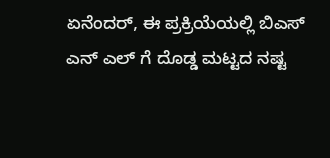ಏನೆಂದರ್, ಈ ಪ್ರಕ್ರಿಯೆಯಲ್ಲಿ ಬಿಎಸ್ ಎನ್ ಎಲ್ ಗೆ ದೊಡ್ಡ ಮಟ್ಟದ ನಷ್ಟ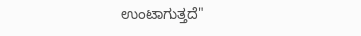ಉಂಟಾಗುತ್ತದೆ"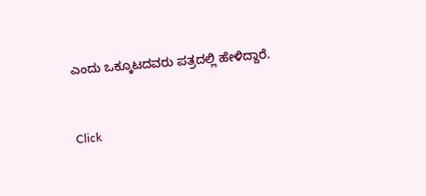ಎಂದು ಒಕ್ಕೂಟದವರು ಪತ್ರದಲ್ಲಿ ಹೇಳಿದ್ದಾರೆ.


Click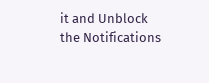it and Unblock the Notifications